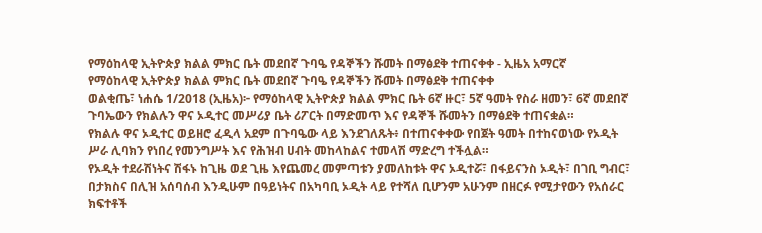የማዕከላዊ ኢትዮጵያ ክልል ምክር ቤት መደበኛ ጉባዔ የዳኞችን ሹመት በማፅደቅ ተጠናቀቀ - ኢዜአ አማርኛ
የማዕከላዊ ኢትዮጵያ ክልል ምክር ቤት መደበኛ ጉባዔ የዳኞችን ሹመት በማፅደቅ ተጠናቀቀ
ወልቂጤ፣ ነሐሴ 1/2018 (ኢዜአ)፦ የማዕከላዊ ኢትዮጵያ ክልል ምክር ቤት 6ኛ ዙር፣ 5ኛ ዓመት የስራ ዘመን፣ 6ኛ መደበኛ ጉባኤውን የክልሉን ዋና ኦዲተር መሥሪያ ቤት ሪፖርት በማድመጥ እና የዳኞች ሹመትን በማፅደቅ ተጠናቋል።
የክልሉ ዋና ኦዲተር ወይዘሮ ፈዲላ አደም በጉባዔው ላይ እንደገለጹት፥ በተጠናቀቀው የበጀት ዓመት በተከናወነው የኦዲት ሥራ ሊባክን የነበረ የመንግሥት እና የሕዝብ ሀብት መከላከልና ተመላሽ ማድረግ ተችሏል።
የኦዲት ተደራሽነትና ሽፋኑ ከጊዜ ወደ ጊዜ እየጨመረ መምጣቱን ያመለከቱት ዋና ኦዲተሯ፣ በፋይናንስ ኦዲት፣ በገቢ ግብር፣ በታክስና በሊዝ አሰባሰብ እንዲሁም በዓይነትና በአካባቢ ኦዲት ላይ የተሻለ ቢሆንም አሁንም በዘርፉ የሚታየውን የአሰራር ክፍተቶች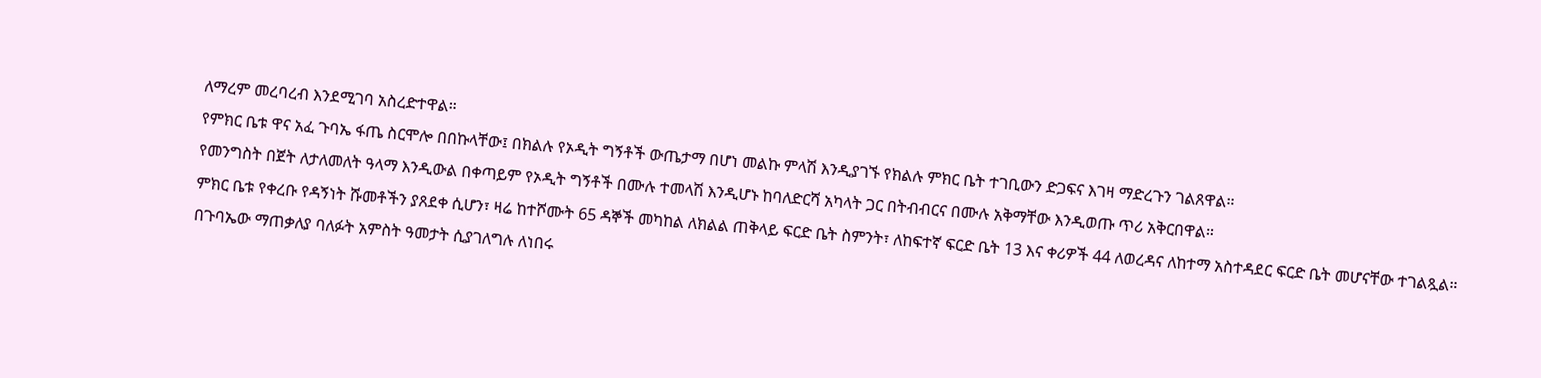ለማረም መረባረብ እንደሚገባ አስረድተዋል።
የምክር ቤቱ ዋና አፈ ጉባኤ ፋጤ ስርሞሎ በበኩላቸው፤ በክልሉ የኦዲት ግኝቶች ውጤታማ በሆነ መልኩ ምላሽ እንዲያገኙ የክልሉ ምክር ቤት ተገቢውን ድጋፍና እገዛ ማድረጉን ገልጸዋል።
የመንግስት በጀት ለታለመለት ዓላማ እንዲውል በቀጣይም የኦዲት ግኝቶች በሙሉ ተመላሽ እንዲሆኑ ከባለድርሻ አካላት ጋር በትብብርና በሙሉ አቅማቸው እንዲወጡ ጥሪ አቅርበዋል።
ምክር ቤቱ የቀረቡ የዳኝነት ሹመቶችን ያጸደቀ ሲሆን፣ ዛሬ ከተሾሙት 65 ዳኞች መካከል ለክልል ጠቅላይ ፍርድ ቤት ስምንት፣ ለከፍተኛ ፍርድ ቤት 13 እና ቀሪዎች 44 ለወረዳና ለከተማ አስተዳደር ፍርድ ቤት መሆናቸው ተገልጿል።
በጉባኤው ማጠቃለያ ባለፉት አምስት ዓመታት ሲያገለግሉ ለነበሩ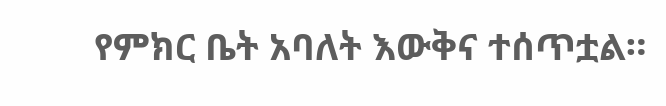የምክር ቤት አባለት እውቅና ተሰጥቷል።